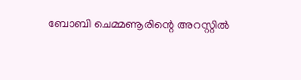ബോബി ചെമ്മണൂരിന്റെ അറസ്റ്റിൽ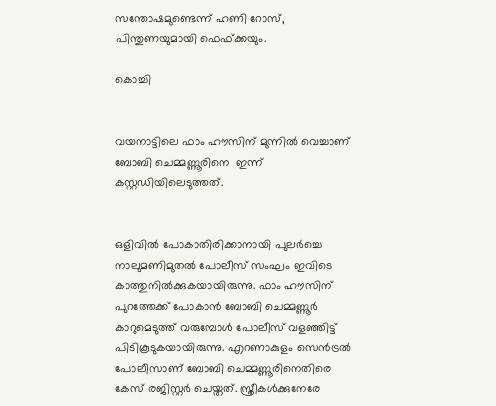സന്തോഷമുണ്ടെന്ന് ഹണി റോസ്, പിന്തുണയുമായി ഫെഫ്ക്കയും.

കൊച്ചി


വയനാട്ടിലെ ഫാം ഹൗസിന് മുന്നില്‍ വെച്ചാണ് ബോബി ചെമ്മണ്ണൂരിനെ  ഇന്ന് കസ്റ്റഡിയിലെടുത്തത്.


ഒളിവില്‍ പോകാതിരിക്കാനായി പുലര്‍ച്ചെ നാലുമണിമുതല്‍ പോലീസ് സംഘം ഇവിടെ കാത്തുനില്‍ക്കുകയായിരുന്നു. ഫാം ഹൗസിന് പുറത്തേക്ക് പോകാന്‍ ബോബി ചെമ്മണ്ണൂര്‍ കാറുമെടുത്ത് വരുമ്പോള്‍ പോലീസ് വളഞ്ഞിട്ട് പിടികൂടുകയായിരുന്നു. എറണാകുളം സെന്‍ട്രല്‍ പോലീസാണ് ബോബി ചെമ്മണ്ണൂരിനെതിരെ കേസ് രജിസ്റ്റര്‍ ചെയ്തത്. സ്ത്രീകള്‍ക്കുനേരേ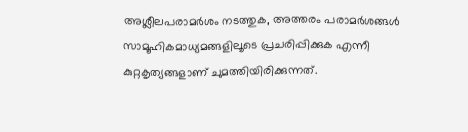അശ്ലീലപരാമര്‍ശം നടത്തുക, അത്തരം പരാമര്‍ശങ്ങള്‍ സാമൂഹികമാധ്യമങ്ങളിലൂടെ പ്രചരിപ്പിക്കുക എന്നീ കുറ്റകൃത്യങ്ങളാണ് ചുമത്തിയിരിക്കുന്നത്.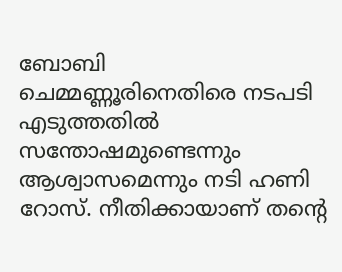ബോബി ചെമ്മണ്ണൂരിനെതിരെ നടപടി എടുത്തതില്‍ സന്തോഷമുണ്ടെന്നും ആശ്വാസമെന്നും നടി ഹണി റോസ്. നീതിക്കായാണ് തന്റെ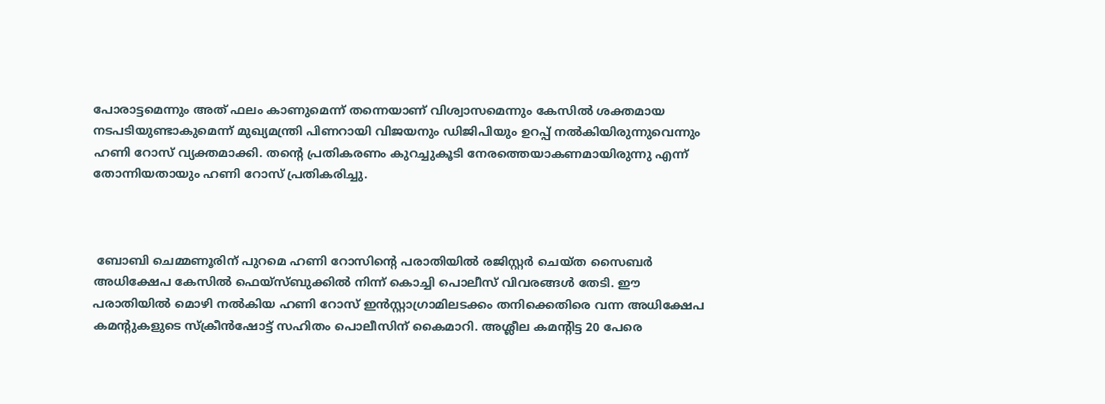പോരാട്ടമെന്നും അത് ഫലം കാണുമെന്ന് തന്നെയാണ് വിശ്വാസമെന്നും കേസില്‍ ശക്തമായ നടപടിയുണ്ടാകുമെന്ന് മുഖ്യമന്ത്രി പിണറായി വിജയനും ഡിജിപിയും ഉറപ്പ് നല്‍കിയിരുന്നുവെന്നും ഹണി റോസ് വ്യക്തമാക്കി. തന്റെ പ്രതികരണം കുറച്ചുകൂടി നേരത്തെയാകണമായിരുന്നു എന്ന് തോന്നിയതായും ഹണി റോസ് പ്രതികരിച്ചു.



 ബോബി ചെമ്മണൂരിന് പുറമെ ഹണി റോസിന്റെ പരാതിയില്‍ രജിസ്റ്റര്‍ ചെയ്ത സൈബര്‍ അധിക്ഷേപ കേസില്‍ ഫെയ്സ്ബുക്കില്‍ നിന്ന് കൊച്ചി പൊലീസ് വിവരങ്ങള്‍ തേടി. ഈ പരാതിയില്‍ മൊഴി നല്‍കിയ ഹണി റോസ് ഇന്‍സ്റ്റാഗ്രാമിലടക്കം തനിക്കെതിരെ വന്ന അധിക്ഷേപ കമന്റുകളുടെ സ്‌ക്രീന്‍ഷോട്ട് സഹിതം പൊലീസിന് കൈമാറി. അശ്ലീല കമന്റിട്ട 20 പേരെ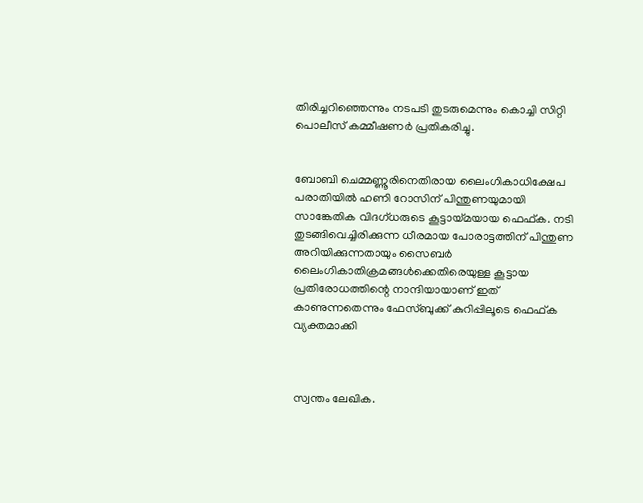തിരിച്ചറിഞ്ഞെന്നും നടപടി തുടരുമെന്നും കൊച്ചി സിറ്റി പൊലീസ് കമ്മീഷണര്‍ പ്രതികരിച്ചു.


ബോബി ചെമ്മണ്ണൂരിനെതിരായ ലൈംഗികാധിക്ഷേപ പരാതിയില്‍ ഹണി റോസിന് പിന്തുണയുമായി സാങ്കേതിക വിദഗ്ധരുടെ കൂട്ടായ്മയായ ഫെഫ്ക. നടി തുടങ്ങിവെച്ചിരിക്കുന്ന ധീരമായ പോരാട്ടത്തിന് പിന്തുണ അറിയിക്കുന്നതായും സൈബര്‍ ലൈംഗികാതിക്രമങ്ങള്‍ക്കെതിരെയുള്ള കൂട്ടായ പ്രതിരോധത്തിന്റെ നാന്ദിയായാണ് ഇത് കാണുന്നതെന്നും ഫേസ്ബുക്ക് കുറിപ്പിലൂടെ ഫെഫ്ക വ്യക്തമാക്കി



സ്വന്തം ലേഖിക.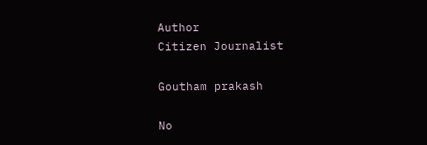Author
Citizen Journalist

Goutham prakash

No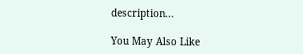description...

You May Also Like